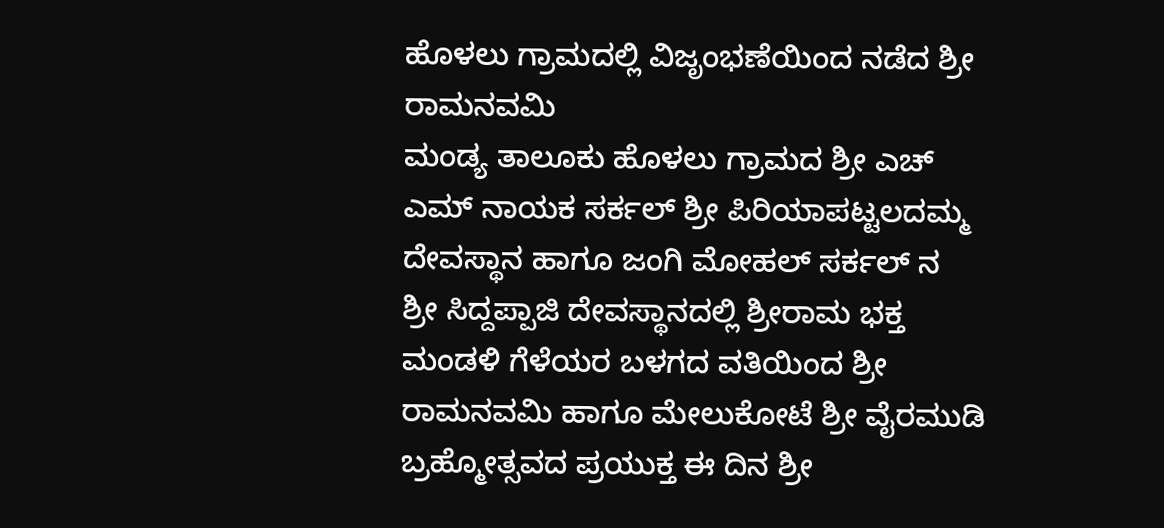ಹೊಳಲು ಗ್ರಾಮದಲ್ಲಿ ವಿಜೃಂಭಣೆಯಿಂದ ನಡೆದ ಶ್ರೀ ರಾಮನವಮಿ
ಮಂಡ್ಯ ತಾಲೂಕು ಹೊಳಲು ಗ್ರಾಮದ ಶ್ರೀ ಎಚ್ ಎಮ್ ನಾಯಕ ಸರ್ಕಲ್ ಶ್ರೀ ಪಿರಿಯಾಪಟ್ಟಲದಮ್ಮ ದೇವಸ್ಥಾನ ಹಾಗೂ ಜಂಗಿ ಮೋಹಲ್ ಸರ್ಕಲ್ ನ
ಶ್ರೀ ಸಿದ್ದಪ್ಪಾಜಿ ದೇವಸ್ಥಾನದಲ್ಲಿ ಶ್ರೀರಾಮ ಭಕ್ತ ಮಂಡಳಿ ಗೆಳೆಯರ ಬಳಗದ ವತಿಯಿಂದ ಶ್ರೀ ರಾಮನವಮಿ ಹಾಗೂ ಮೇಲುಕೋಟೆ ಶ್ರೀ ವೈರಮುಡಿ ಬ್ರಹ್ಮೋತ್ಸವದ ಪ್ರಯುಕ್ತ ಈ ದಿನ ಶ್ರೀ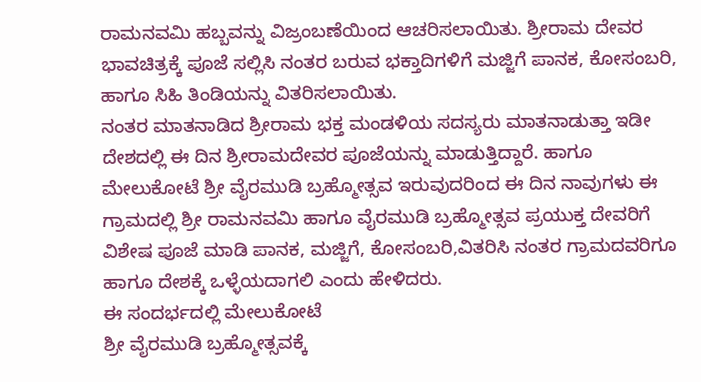ರಾಮನವಮಿ ಹಬ್ಬವನ್ನು ವಿಜ್ರಂಬಣೆಯಿಂದ ಆಚರಿಸಲಾಯಿತು. ಶ್ರೀರಾಮ ದೇವರ ಭಾವಚಿತ್ರಕ್ಕೆ ಪೂಜೆ ಸಲ್ಲಿಸಿ ನಂತರ ಬರುವ ಭಕ್ತಾದಿಗಳಿಗೆ ಮಜ್ಜಿಗೆ ಪಾನಕ, ಕೋಸಂಬರಿ, ಹಾಗೂ ಸಿಹಿ ತಿಂಡಿಯನ್ನು ವಿತರಿಸಲಾಯಿತು.
ನಂತರ ಮಾತನಾಡಿದ ಶ್ರೀರಾಮ ಭಕ್ತ ಮಂಡಳಿಯ ಸದಸ್ಯರು ಮಾತನಾಡುತ್ತಾ ಇಡೀ ದೇಶದಲ್ಲಿ ಈ ದಿನ ಶ್ರೀರಾಮದೇವರ ಪೂಜೆಯನ್ನು ಮಾಡುತ್ತಿದ್ದಾರೆ. ಹಾಗೂ ಮೇಲುಕೋಟೆ ಶ್ರೀ ವೈರಮುಡಿ ಬ್ರಹ್ಮೋತ್ಸವ ಇರುವುದರಿಂದ ಈ ದಿನ ನಾವುಗಳು ಈ ಗ್ರಾಮದಲ್ಲಿ ಶ್ರೀ ರಾಮನವಮಿ ಹಾಗೂ ವೈರಮುಡಿ ಬ್ರಹ್ಮೋತ್ಸವ ಪ್ರಯುಕ್ತ ದೇವರಿಗೆ ವಿಶೇಷ ಪೂಜೆ ಮಾಡಿ ಪಾನಕ, ಮಜ್ಜಿಗೆ, ಕೋಸಂಬರಿ,ವಿತರಿಸಿ ನಂತರ ಗ್ರಾಮದವರಿಗೂ ಹಾಗೂ ದೇಶಕ್ಕೆ ಒಳ್ಳೆಯದಾಗಲಿ ಎಂದು ಹೇಳಿದರು.
ಈ ಸಂದರ್ಭದಲ್ಲಿ ಮೇಲುಕೋಟೆ
ಶ್ರೀ ವೈರಮುಡಿ ಬ್ರಹ್ಮೋತ್ಸವಕ್ಕೆ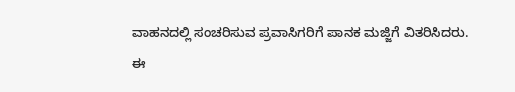ವಾಹನದಲ್ಲಿ ಸಂಚರಿಸುವ ಪ್ರವಾಸಿಗರಿಗೆ ಪಾನಕ ಮಜ್ಜಿಗೆ ವಿತರಿಸಿದರು.
ಈ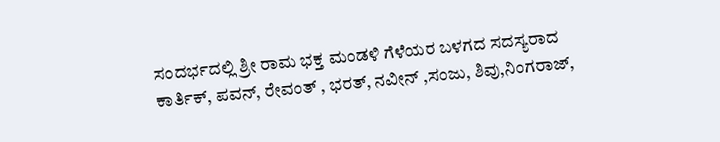ಸಂದರ್ಭದಲ್ಲಿ ಶ್ರೀ ರಾಮ ಭಕ್ತ ಮಂಡಳಿ ಗೆಳೆಯರ ಬಳಗದ ಸದಸ್ಯರಾದ ಕಾರ್ತಿಕ್, ಪವನ್, ರೇವಂತ್ , ಭರತ್, ನವೀನ್ ,ಸಂಜು, ಶಿವು,ನಿಂಗರಾಜ್,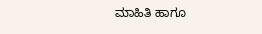ಮಾಹಿತಿ ಹಾಗೂ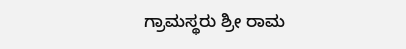ಗ್ರಾಮಸ್ಥರು ಶ್ರೀ ರಾಮ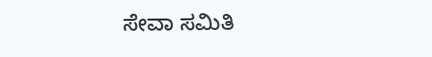ಸೇವಾ ಸಮಿತಿ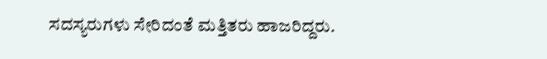ಸದಸ್ಯರುಗಳು ಸೇರಿದಂತೆ ಮತ್ತಿತರು ಹಾಜರಿದ್ದರು.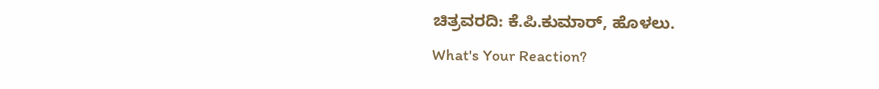ಚಿತ್ರವರದಿ: ಕೆ.ಪಿ.ಕುಮಾರ್, ಹೊಳಲು.
What's Your Reaction?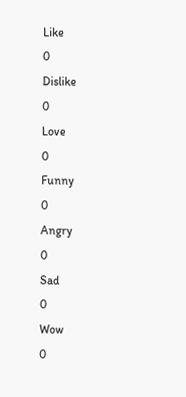Like
0
Dislike
0
Love
0
Funny
0
Angry
0
Sad
0
Wow
0